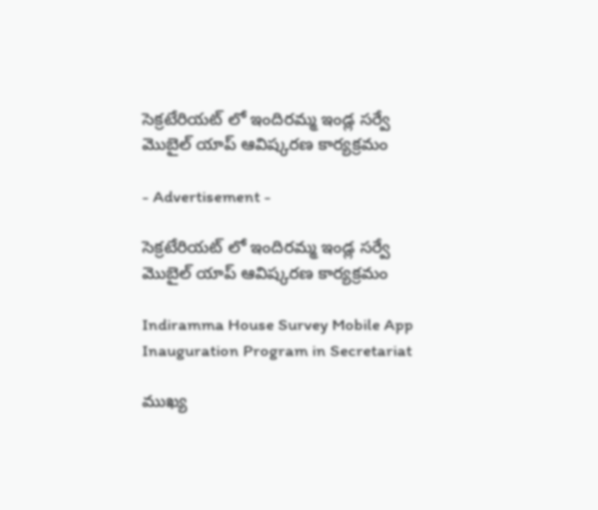సెక్రటేరియట్ లో ఇందిరమ్మ ఇండ్ల సర్వే  మొబైల్ యాప్ ఆవిష్కరణ కార్యక్రమం

- Advertisement -

సెక్రటేరియట్ లో ఇందిరమ్మ ఇండ్ల సర్వే  మొబైల్ యాప్ ఆవిష్కరణ కార్యక్రమం

Indiramma House Survey Mobile App Inauguration Program in Secretariat

ముఖ్య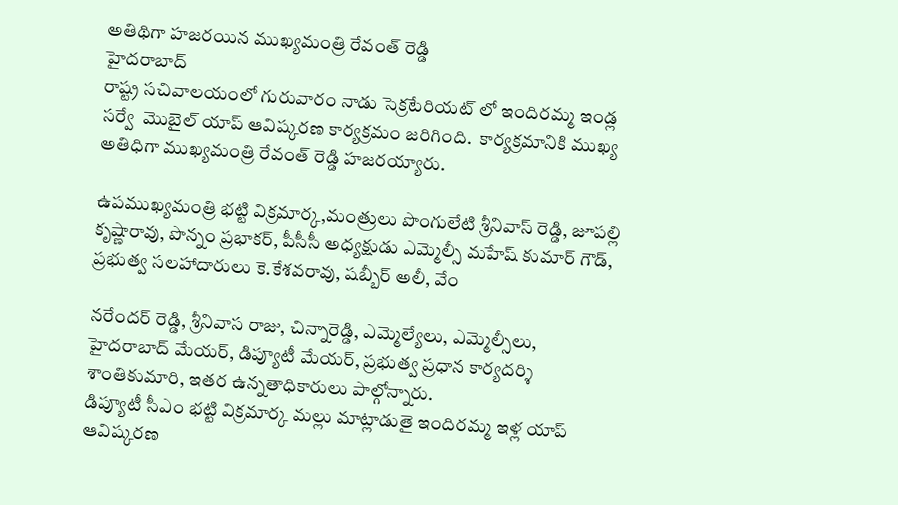అతిథిగా హజరయిన ముఖ్యమంత్రి రేవంత్ రెడ్డి
హైదరాబాద్
రాష్ట్ర సచివాలయంలో గురువారం నాడు సెక్రటేరియట్ లో ఇందిరమ్మ ఇండ్ల సర్వే  మొబైల్ యాప్ ఆవిష్కరణ కార్యక్రమం జరిగింది.  కార్యక్రమానికి ముఖ్య అతిధిగా ముఖ్యమంత్రి రేవంత్ రెడ్డి హజరయ్యారు.

ఉపముఖ్యమంత్రి భట్టి విక్రమార్క,మంత్రులు పొంగులేటి శ్రీనివాస్ రెడ్డి, జూపల్లి కృష్ణారావు, పొన్నం ప్రభాకర్, పీసీసీ అధ్యక్షుడు ఎమ్మెల్సీ మహేష్ కుమార్ గౌడ్, ప్రభుత్వ సలహాదారులు కె.కేశవరావు, షబ్బీర్ అలీ, వేం

నరేందర్ రెడ్డి, శ్రీనివాస రాజు, చిన్నారెడ్డి, ఎమ్మెల్యేలు, ఎమ్మెల్సీలు, హైదరాబాద్ మేయర్, డిప్యూటీ మేయర్, ప్రభుత్వ ప్రధాన కార్యదర్శి శాంతికుమారి, ఇతర ఉన్నతాధికారులు పాల్గోన్నారు.
డిప్యూటీ సీఎం భట్టి విక్రమార్క మల్లు మాట్లాడుతై ఇందిరమ్మ ఇళ్ల యాప్ ఆవిష్కరణ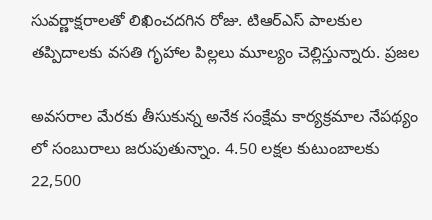సువర్ణాక్షరాలతో లిఖించదగిన రోజు. టిఆర్ఎస్ పాలకుల తప్పిదాలకు వసతి గృహాల పిల్లలు మూల్యం చెల్లిస్తున్నారు. ప్రజల

అవసరాల మేరకు తీసుకున్న అనేక సంక్షేమ కార్యక్రమాల నేపథ్యం లో సంబురాలు జరుపుతున్నాం. 4.50 లక్షల కుటుంబాలకు 22,500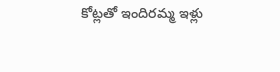కోట్లతో ఇందిరమ్మ ఇళ్లు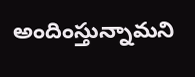అందింస్తున్నామని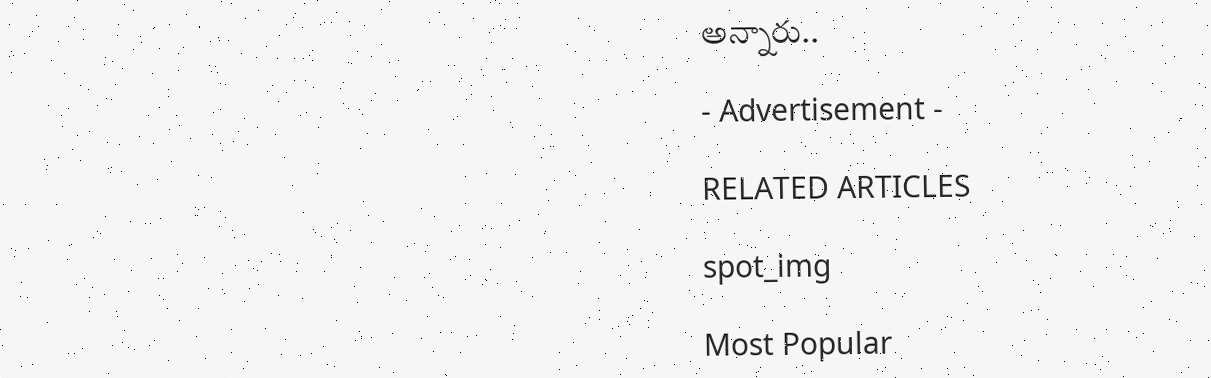అన్నారు..

- Advertisement -

RELATED ARTICLES

spot_img

Most Popular